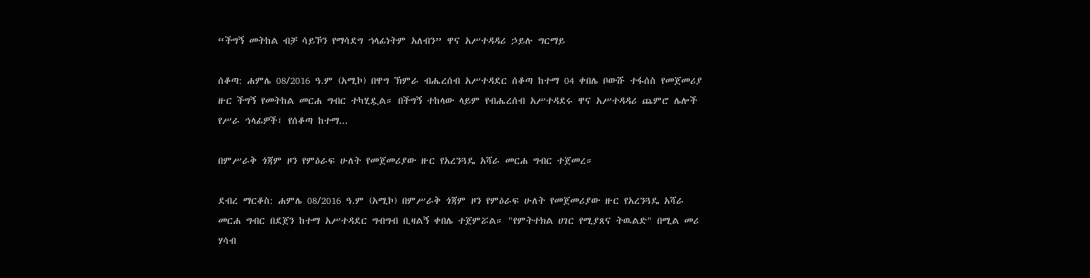“ችግኝ መትከል ብቻ ሳይኾን የማሳደግ ኀላፊነትም አለብን” ዋና አሥተዳዳሪ ኃይሉ ግርማይ

ሰቆጣ: ሐምሌ 08/2016 ዓ.ም (አሚኮ) በዋግ ኽምራ ብሔረሰብ አሥተዳደር ሰቆጣ ከተማ 04 ቀበሌ ቦውሹ ተፋሰስ የመጀመሪያ ዙር ችግኝ የመትከል መርሐ ግብር ተካሂዷል። በችግኝ ተከላው ላይም የብሔረሰብ አሥተዳደሩ ዋና አሥተዳዳሪ ጨምሮ ሌሎች የሥራ ኅላፊዎች፣ የሰቆጣ ከተማ...

በምሥራቅ ጎጃም ዞን የምዕራፍ ሁለት የመጀመሪያው ዙር የአረንጓዴ አሻራ መርሐ ግብር ተጀመረ።

ደብረ ማርቆስ: ሐምሌ 08/2016 ዓ.ም (አሚኮ) በምሥራቅ ጎጃም ዞን የምዕራፍ ሁለት የመጀመሪያው ዙር የአረንጓዴ አሻራ መርሐ ግብር በደጀን ከተማ አሥተዳደር ግብግብ ቢዛልኝ ቀበሌ ተጀምሯል። "የምትተክል ሀገር የሚያጸና ትዉልድ" በሚል መሪ ሃሳብ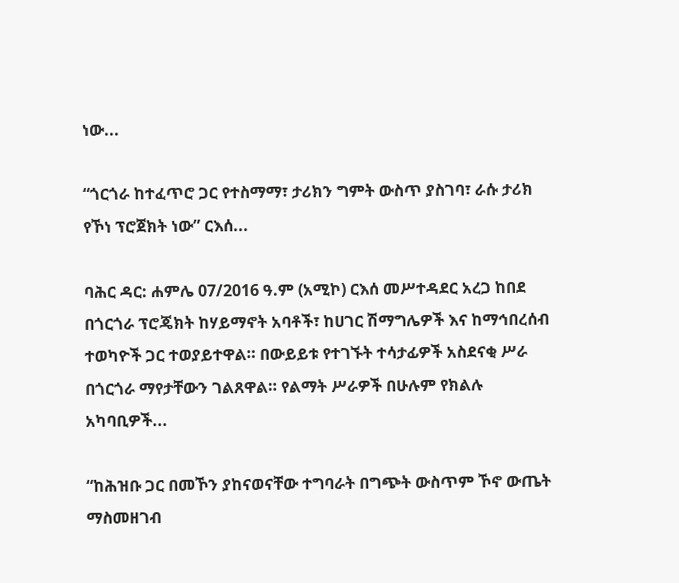ነው...

“ጎርጎራ ከተፈጥሮ ጋር የተስማማ፣ ታሪክን ግምት ውስጥ ያስገባ፣ ራሱ ታሪክ የኾነ ፕሮጀክት ነው” ርእሰ...

ባሕር ዳር: ሐምሌ 07/2016 ዓ.ም (አሚኮ) ርእሰ መሥተዳደር አረጋ ከበደ በጎርጎራ ፕሮጄክት ከሃይማኖት አባቶች፣ ከሀገር ሽማግሌዎች እና ከማኅበረሰብ ተወካዮች ጋር ተወያይተዋል። በውይይቱ የተገኙት ተሳታፊዎች አስደናቂ ሥራ በጎርጎራ ማየታቸውን ገልጸዋል። የልማት ሥራዎች በሁሉም የክልሉ አካባቢዎች...

“ከሕዝቡ ጋር በመኾን ያከናወናቸው ተግባራት በግጭት ውስጥም ኾኖ ውጤት ማስመዘገብ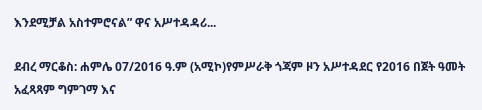እንደሚቻል አስተምሮናል” ዋና አሥተዳዳሪ...

ደብረ ማርቆስ: ሐምሌ 07/2016 ዓ.ም (አሚኮ)የምሥራቅ ጎጃም ዞን አሥተዳደር የ2016 በጀት ዓመት አፈጻጻም ግምገማ እና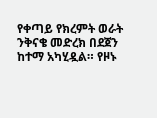የቀጣይ የክረምት ወራት ንቅናቄ መድረክ በደጀን ከተማ አካሂዷል። የዞኑ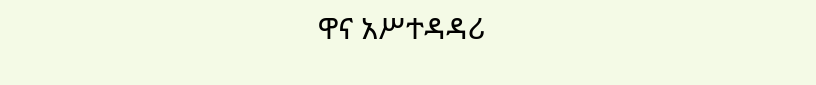ዋና አሥተዳዳሪ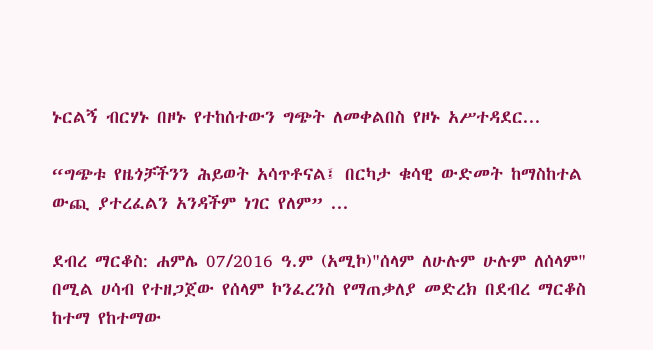ኑርልኝ ብርሃኑ በዞኑ የተከሰተውን ግጭት ለመቀልበስ የዞኑ አሥተዳደር...

“ግጭቱ የዜጎቻችንን ሕይወት አሳጥቶናል፤ በርካታ ቁሳዊ ውድመት ከማስከተል ውጪ ያተረፈልን አንዳችም ነገር የለም” ...

ደብረ ማርቆስ: ሐምሌ 07/2016 ዓ.ም (አሚኮ)"ሰላም ለሁሉም ሁሉም ለሰላም" በሚል ሀሳብ የተዘጋጀው የሰላም ኮንፈረንስ የማጠቃለያ መድረክ በደብረ ማርቆስ ከተማ የከተማው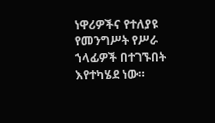ነዋሪዎችና የተለያዩ የመንግሥት የሥራ ኀላፊዎች በተገኙበት እየተካሄደ ነው።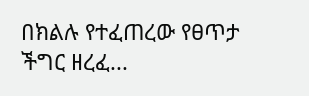በክልሉ የተፈጠረው የፀጥታ ችግር ዘረፈ...